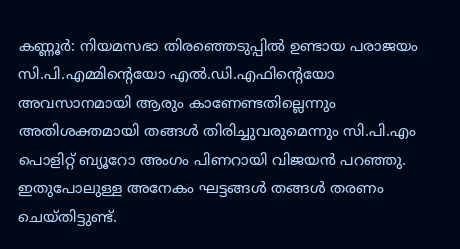കണ്ണൂർ: നിയമസഭാ തിരഞ്ഞെടുപ്പിൽ ഉണ്ടായ പരാജയം സി.പി.എമ്മിന്റെയോ എൽ.ഡി.എഫിന്റെയോ അവസാനമായി ആരും കാണേണ്ടതില്ലെന്നും അതിശക്തമായി തങ്ങൾ തിരിച്ചുവരുമെന്നും സി.പി.എം പൊളിറ്റ് ബ്യൂറോ അംഗം പിണറായി വിജയൻ പറഞ്ഞു. ഇതുപോലുള്ള അനേകം ഘട്ടങ്ങൾ തങ്ങൾ തരണം ചെയ്തിട്ടുണ്ട്.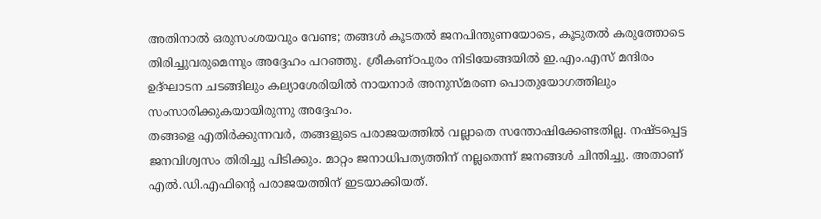അതിനാൽ ഒരുസംശയവും വേണ്ട; തങ്ങൾ കൂടതൽ ജനപിന്തുണയോടെ, കൂടുതൽ കരുത്തോടെ തിരിച്ചുവരുമെന്നും അദ്ദേഹം പറഞ്ഞു. ശ്രീകണ്ഠപുരം നിടിയേങ്ങയിൽ ഇ.എം.എസ് മന്ദിരം ഉദ്ഘാടന ചടങ്ങിലും കല്യാശേരിയിൽ നായനാർ അനുസ്മരണ പൊതുയോഗത്തിലും സംസാരിക്കുകയായിരുന്നു അദ്ദേഹം.
തങ്ങളെ എതിർക്കുന്നവർ, തങ്ങളുടെ പരാജയത്തിൽ വല്ലാതെ സന്തോഷിക്കേണ്ടതില്ല. നഷ്ടപ്പെട്ട ജനവിശ്വസം തിരിച്ചു പിടിക്കും. മാറ്റം ജനാധിപത്യത്തിന് നല്ലതെന്ന് ജനങ്ങൾ ചിന്തിച്ചു. അതാണ് എൽ.ഡി.എഫിന്റെ പരാജയത്തിന് ഇടയാക്കിയത്.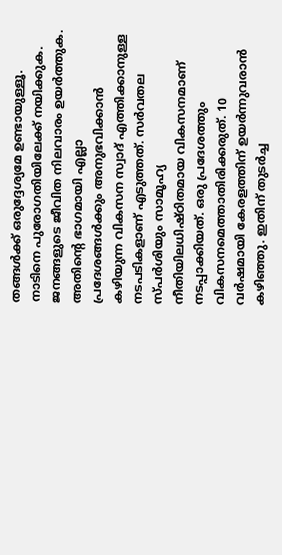തങ്ങൾക്ക് ഒരുദ്ദേശ്യമേ ഉണ്ടായുള്ളൂ. നാടിനെ പുരോഗതിയിലേക്ക് നയിക്കുക. ജനങ്ങളുടെ ജീവിത നിലവാരം ഉയർത്തുക. അതിന്റെ ഭാഗമായി എല്ലാ പ്രദേശങ്ങൾക്കും അനുഭവിക്കാൻ കഴിയുന്ന വികസന സ്വാദ് എത്തിക്കാനുള്ള നടപടികളാണ് എടുത്തത്. സർവതല സ്പർശിയും സാമൂഹ്യ നീതിയിലധിഷ്ഠിതമായ വികസനമാണ് നടപ്പാക്കിയത്. ഒരു പ്രദേശത്തും വികസനമെത്താതിരിക്കരുത്. 10 വർഷമായി കേരളത്തിന് ഉയർന്നുവരാൻ കഴിഞ്ഞു. ഇതിന് തുടർച്ച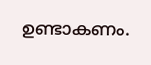ഉണ്ടാകണം.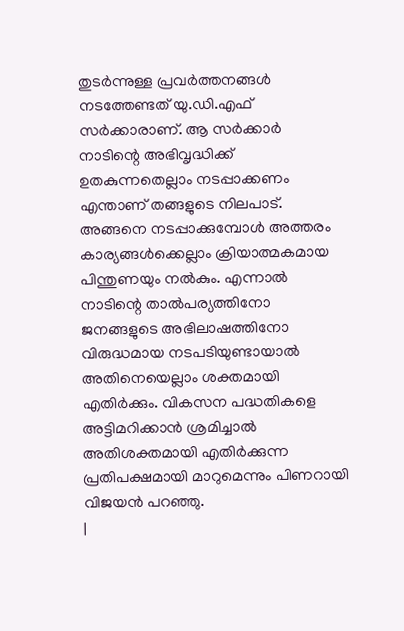തുടർന്നുള്ള പ്രവർത്തനങ്ങൾ നടത്തേണ്ടത് യു.ഡി.എഫ് സർക്കാരാണ്. ആ സർക്കാർ നാടിന്റെ അഭിവൃദ്ധിക്ക് ഉതകുന്നതെല്ലാം നടപ്പാക്കണം എന്താണ് തങ്ങളുടെ നിലപാട്. അങ്ങനെ നടപ്പാക്കുമ്പോൾ അത്തരം കാര്യങ്ങൾക്കെല്ലാം ക്രിയാത്മകമായ പിന്തുണയും നൽകും. എന്നാൽ നാടിന്റെ താൽപര്യത്തിനോ ജനങ്ങളുടെ അഭിലാഷത്തിനോ വിരുദ്ധമായ നടപടിയുണ്ടായാൽ അതിനെയെല്ലാം ശക്തമായി എതിർക്കും. വികസന പദ്ധതികളെ അട്ടിമറിക്കാൻ ശ്രമിച്ചാൽ അതിശക്തമായി എതിർക്കുന്ന പ്രതിപക്ഷമായി മാറുമെന്നും പിണറായി വിജയൻ പറഞ്ഞു.
|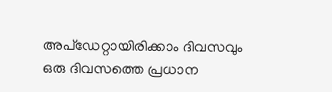അപ്ഡേറ്റായിരിക്കാം ദിവസവും
ഒരു ദിവസത്തെ പ്രധാന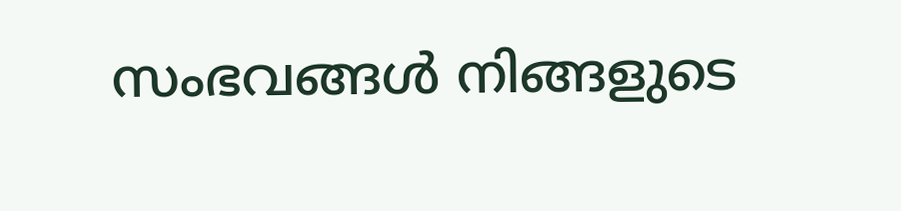സംഭവങ്ങൾ നിങ്ങളുടെ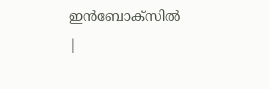ഇൻബോക്സിൽ |